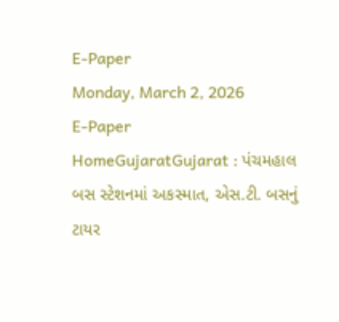E-Paper
Monday, March 2, 2026
E-Paper
HomeGujaratGujarat : પંચમહાલ બસ સ્ટેશનમાં અકસ્માત, એસ.ટી. બસનું ટાયર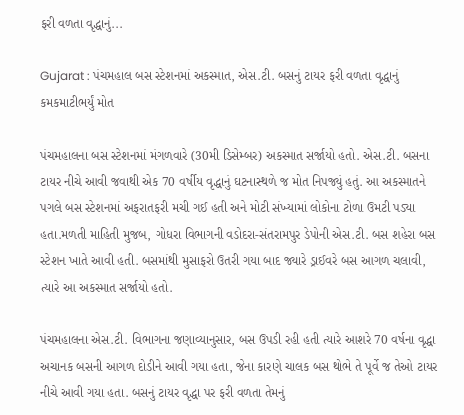ફરી વળતા વૃદ્ધાનું...

Gujarat : પંચમહાલ બસ સ્ટેશનમાં અકસ્માત, એસ.ટી. બસનું ટાયર ફરી વળતા વૃદ્ધાનું કમકમાટીભર્યું મોત

પંચમહાલના બસ સ્ટેશનમાં મંગળવારે (30મી ડિસેમ્બર) અકસ્માત સર્જાયો હતો. એસ.ટી. બસના ટાયર નીચે આવી જવાથી એક 70 વર્ષીય વૃદ્ધાનું ઘટનાસ્થળે જ મોત નિપજ્યું હતું. આ અકસ્માતને પગલે બસ સ્ટેશનમાં અફરાતફરી મચી ગઈ હતી અને મોટી સંખ્યામાં લોકોના ટોળા ઉમટી પડ્યા હતા.મળતી માહિતી મુજબ, ગોધરા વિભાગની વડોદરા-સંતરામપુર ડેપોની એસ.ટી. બસ શહેરા બસ સ્ટેશન ખાતે આવી હતી. બસમાંથી મુસાફરો ઉતરી ગયા બાદ જ્યારે ડ્રાઈવરે બસ આગળ ચલાવી, ત્યારે આ અકસ્માત સર્જાયો હતો.

પંચમહાલના એસ.ટી. વિભાગના જણાવ્યાનુસાર, બસ ઉપડી રહી હતી ત્યારે આશરે 70 વર્ષના વૃદ્ધા અચાનક બસની આગળ દોડીને આવી ગયા હતા, જેના કારણે ચાલક બસ થોભે તે પૂર્વે જ તેઓ ટાયર નીચે આવી ગયા હતા. બસનું ટાયર વૃદ્ધા પર ફરી વળતા તેમનું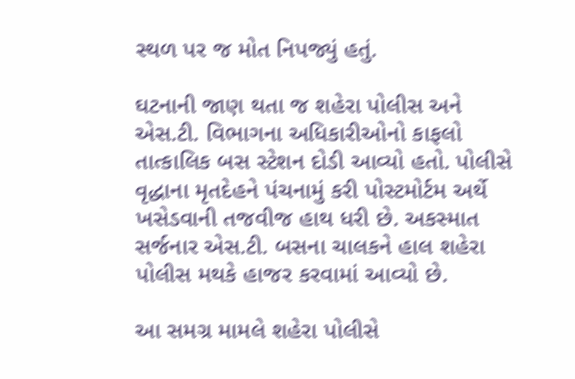સ્થળ પર જ મોત નિપજ્યું હતું.

ઘટનાની જાણ થતા જ શહેરા પોલીસ અને એસ.ટી. વિભાગના અધિકારીઓનો કાફલો તાત્કાલિક બસ સ્ટેશન દોડી આવ્યો હતો. પોલીસે વૃદ્ધાના મૃતદેહને પંચનામું કરી પોસ્ટમોર્ટમ અર્થે ખસેડવાની તજવીજ હાથ ધરી છે. અકસ્માત સર્જનાર એસ.ટી. બસના ચાલકને હાલ શહેરા પોલીસ મથકે હાજર કરવામાં આવ્યો છે.

આ સમગ્ર મામલે શહેરા પોલીસે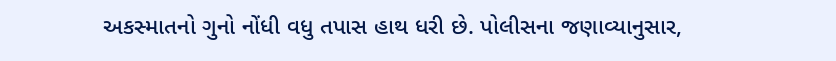અકસ્માતનો ગુનો નોંધી વધુ તપાસ હાથ ધરી છે. પોલીસના જણાવ્યાનુસાર,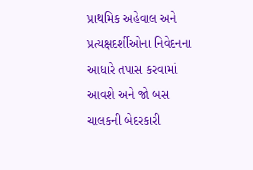પ્રાથમિક અહેવાલ અને પ્રત્યક્ષદર્શીઓના નિવેદનના આધારે તપાસ કરવામાં આવશે અને જો બસ ચાલકની બેદરકારી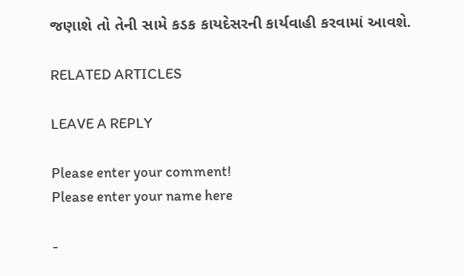જણાશે તો તેની સામે કડક કાયદેસરની કાર્યવાહી કરવામાં આવશે.

RELATED ARTICLES

LEAVE A REPLY

Please enter your comment!
Please enter your name here

-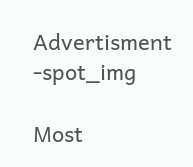Advertisment -spot_img

Most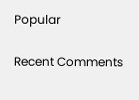Popular

Recent Comments